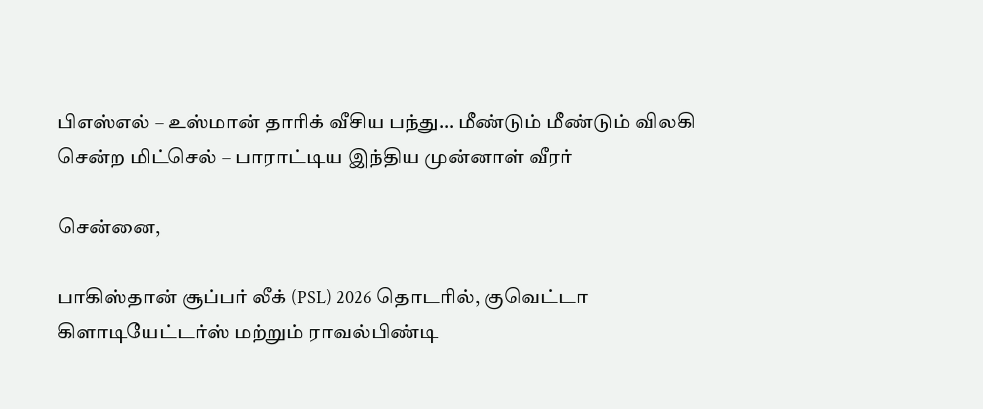பிஎஸ்எல் – உஸ்மான் தாரிக் வீசிய பந்து… மீண்டும் மீண்டும் விலகி சென்ற மிட்செல் – பாராட்டிய இந்திய முன்னாள் வீரர்

சென்னை,

பாகிஸ்தான் சூப்பர் லீக் (PSL) 2026 தொடரில், குவெட்டா கிளாடியேட்டர்ஸ் மற்றும் ராவல்பிண்டி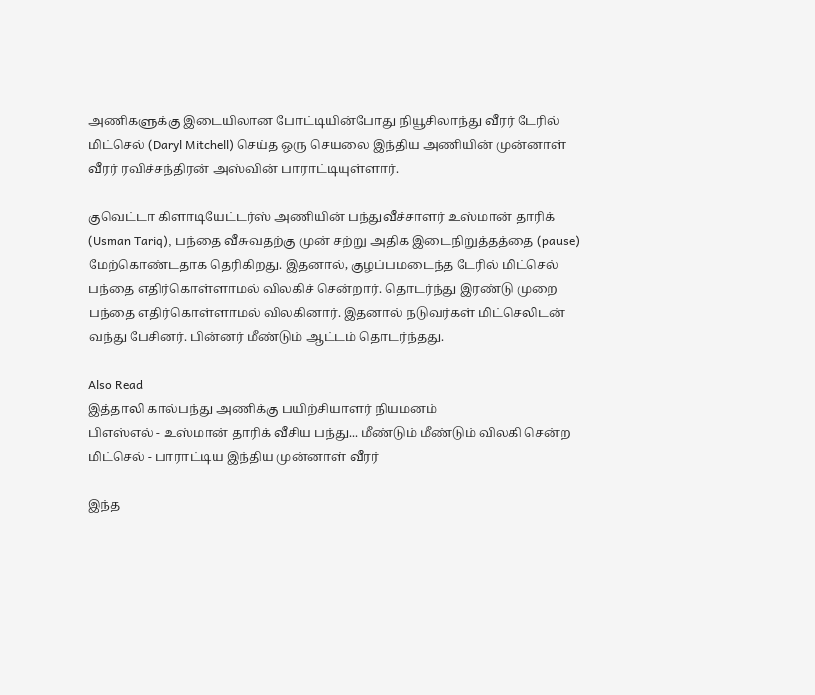அணிகளுக்கு இடையிலான போட்டியின்போது நியூசிலாந்து வீரர் டேரில் மிட்செல் (Daryl Mitchell) செய்த ஒரு செயலை இந்திய அணியின் முன்னாள் வீரர் ரவிச்சந்திரன் அஸ்வின் பாராட்டியுள்ளார்.

குவெட்டா கிளாடியேட்டர்ஸ் அணியின் பந்துவீச்சாளர் உஸ்மான் தாரிக் (Usman Tariq), பந்தை வீசுவதற்கு முன் சற்று அதிக இடைநிறுத்தத்தை (pause) மேற்கொண்டதாக தெரிகிறது. இதனால், குழப்பமடைந்த டேரில் மிட்செல் பந்தை எதிர்கொள்ளாமல் விலகிச் சென்றார். தொடர்ந்து இரண்டு முறை பந்தை எதிர்கொள்ளாமல் விலகினார். இதனால் நடுவர்கள் மிட்செலிடன் வந்து பேசினர். பின்னர் மீண்டும் ஆட்டம் தொடர்ந்தது.

Also Read
இத்தாலி கால்பந்து அணிக்கு பயிற்சியாளர் நியமனம்
பிஎஸ்எல் - உஸ்மான் தாரிக் வீசிய பந்து... மீண்டும் மீண்டும் விலகி சென்ற மிட்செல் - பாராட்டிய இந்திய முன்னாள் வீரர்

இந்த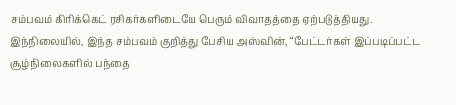சம்பவம் கிரிக்கெட் ரசிகர்களிடையே பெரும் விவாதத்தை ஏற்படுத்தியது. இந்நிலையில், இந்த சம்பவம் குறித்து பேசிய அஸ்வின், “பேட்டர்கள் இப்படிப்பட்ட சூழ்நிலைகளில் பந்தை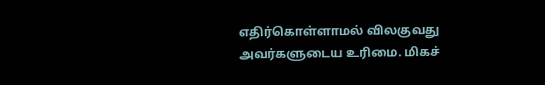எதிர்கொள்ளாமல் விலகுவது அவர்களுடைய உரிமை. மிகச்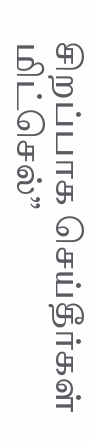சிறப்பாக செய்தீர்கள் மிட்செல்”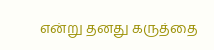என்று தனது கருத்தை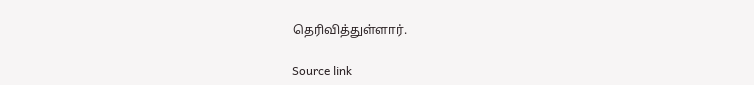தெரிவித்துள்ளார்.

Source link